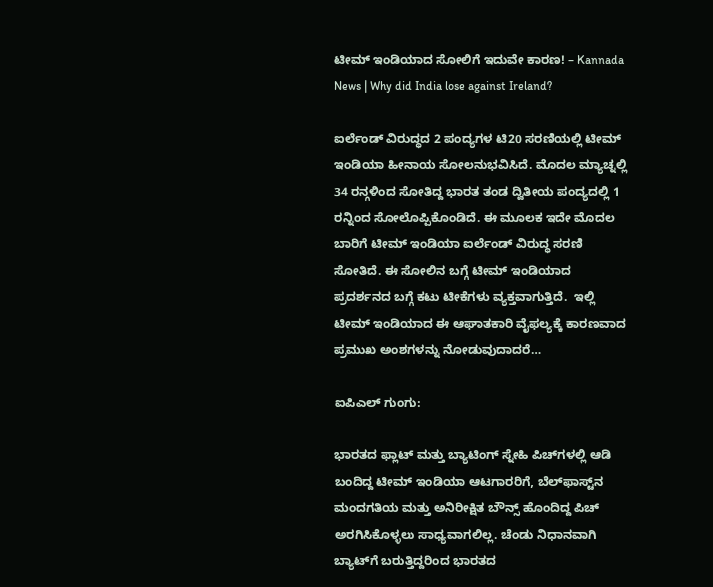ಟೀಮ್ ಇಂಡಿಯಾದ ಸೋಲಿಗೆ ಇದುವೇ ಕಾರಣ! – Kannada News | Why did India lose against Ireland?

ಐರ್ಲೆಂಡ್ ವಿರುದ್ಧದ 2 ಪಂದ್ಯಗಳ ಟಿ20 ಸರಣಿಯಲ್ಲಿ ಟೀಮ್ ಇಂಡಿಯಾ ಹೀನಾಯ ಸೋಲನುಭವಿಸಿದೆ. ಮೊದಲ ಮ್ಯಾಚ್ನಲ್ಲಿ 34 ರನ್ಗಳಿಂದ ಸೋತಿದ್ದ ಭಾರತ ತಂಡ ದ್ವಿತೀಯ ಪಂದ್ಯದಲ್ಲಿ 1 ರನ್ನಿಂದ ಸೋಲೊಪ್ಪಿಕೊಂಡಿದೆ. ಈ ಮೂಲಕ ಇದೇ ಮೊದಲ ಬಾರಿಗೆ ಟೀಮ್ ಇಂಡಿಯಾ ಐರ್ಲೆಂಡ್ ವಿರುದ್ಧ ಸರಣಿ ಸೋತಿದೆ. ಈ ಸೋಲಿನ ಬಗ್ಗೆ ಟೀಮ್ ಇಂಡಿಯಾದ ಪ್ರದರ್ಶನದ ಬಗ್ಗೆ ಕಟು ಟೀಕೆಗಳು ವ್ಯಕ್ತವಾಗುತ್ತಿದೆ.  ಇಲ್ಲಿ ಟೀಮ್ ಇಂಡಿಯಾದ ಈ ಆಘಾತಕಾರಿ ವೈಫಲ್ಯಕ್ಕೆ ಕಾರಣವಾದ ಪ್ರಮುಖ ಅಂಶಗಳನ್ನು ನೋಡುವುದಾದರೆ…

ಐಪಿಎಲ್ ಗುಂಗು:

ಭಾರತದ ಫ್ಲಾಟ್ ಮತ್ತು ಬ್ಯಾಟಿಂಗ್ ಸ್ನೇಹಿ ಪಿಚ್‌ಗಳಲ್ಲಿ ಆಡಿ ಬಂದಿದ್ದ ಟೀಮ್ ಇಂಡಿಯಾ ಆಟಗಾರರಿಗೆ, ಬೆಲ್‌ಫಾಸ್ಟ್‌ನ ಮಂದಗತಿಯ ಮತ್ತು ಅನಿರೀಕ್ಷಿತ ಬೌನ್ಸ್ ಹೊಂದಿದ್ದ ಪಿಚ್ ಅರಗಿಸಿಕೊಳ್ಳಲು ಸಾಧ್ಯವಾಗಲಿಲ್ಲ. ಚೆಂಡು ನಿಧಾನವಾಗಿ ಬ್ಯಾಟ್‌ಗೆ ಬರುತ್ತಿದ್ದರಿಂದ ಭಾರತದ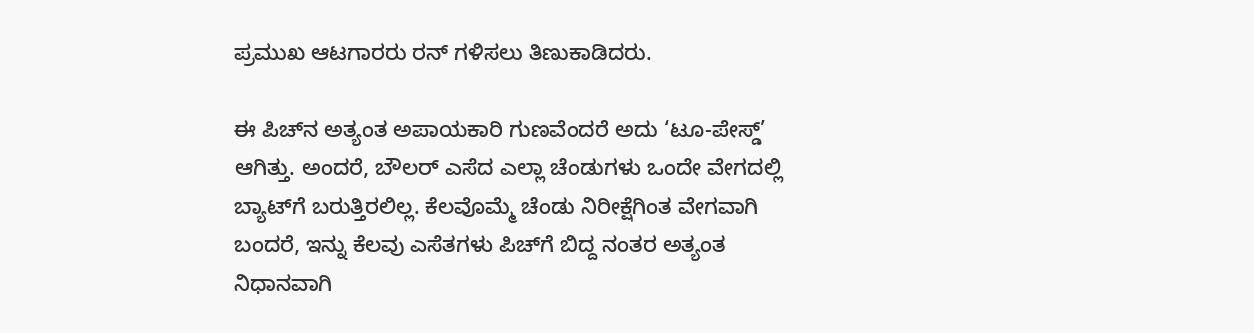ಪ್ರಮುಖ ಆಟಗಾರರು ರನ್ ಗಳಿಸಲು ತಿಣುಕಾಡಿದರು.

ಈ ಪಿಚ್‌ನ ಅತ್ಯಂತ ಅಪಾಯಕಾರಿ ಗುಣವೆಂದರೆ ಅದು ‘ಟೂ-ಪೇಸ್ಡ್’ ಆಗಿತ್ತು. ಅಂದರೆ, ಬೌಲರ್ ಎಸೆದ ಎಲ್ಲಾ ಚೆಂಡುಗಳು ಒಂದೇ ವೇಗದಲ್ಲಿ ಬ್ಯಾಟ್‌ಗೆ ಬರುತ್ತಿರಲಿಲ್ಲ. ಕೆಲವೊಮ್ಮೆ ಚೆಂಡು ನಿರೀಕ್ಷೆಗಿಂತ ವೇಗವಾಗಿ ಬಂದರೆ, ಇನ್ನು ಕೆಲವು ಎಸೆತಗಳು ಪಿಚ್‌ಗೆ ಬಿದ್ದ ನಂತರ ಅತ್ಯಂತ ನಿಧಾನವಾಗಿ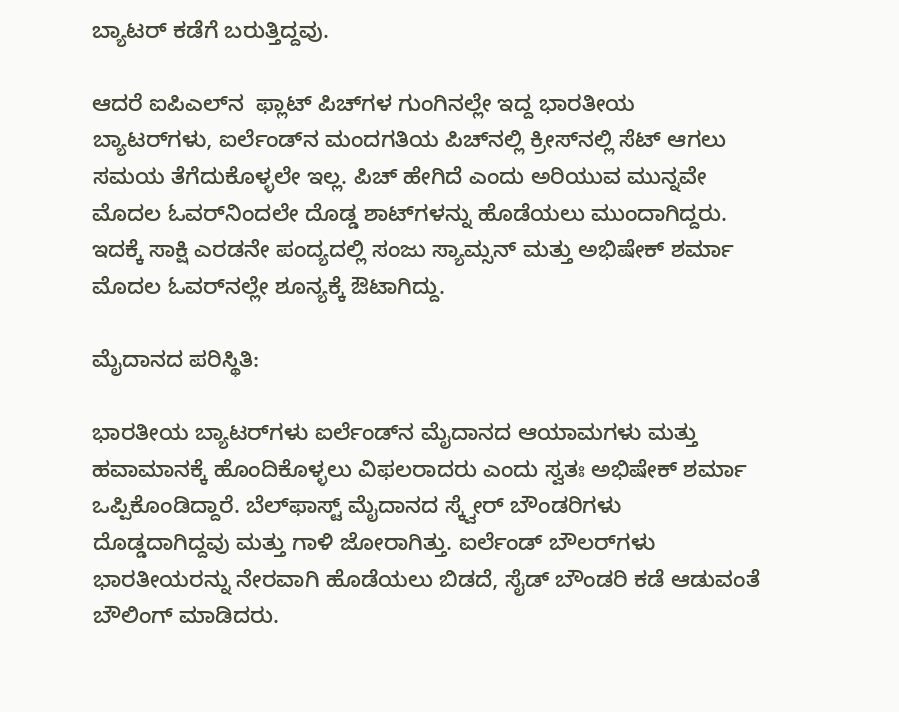ಬ್ಯಾಟರ್‌ ಕಡೆಗೆ ಬರುತ್ತಿದ್ದವು.

ಆದರೆ ಐಪಿಎಲ್‌ನ  ಫ್ಲಾಟ್ ಪಿಚ್‌ಗಳ ಗುಂಗಿನಲ್ಲೇ ಇದ್ದ ಭಾರತೀಯ ಬ್ಯಾಟರ್‌ಗಳು, ಐರ್ಲೆಂಡ್‌ನ ಮಂದಗತಿಯ ಪಿಚ್‌ನಲ್ಲಿ ಕ್ರೀಸ್‌ನಲ್ಲಿ ಸೆಟ್ ಆಗಲು ಸಮಯ ತೆಗೆದುಕೊಳ್ಳಲೇ ಇಲ್ಲ. ಪಿಚ್ ಹೇಗಿದೆ ಎಂದು ಅರಿಯುವ ಮುನ್ನವೇ ಮೊದಲ ಓವರ್‌ನಿಂದಲೇ ದೊಡ್ಡ ಶಾಟ್‌ಗಳನ್ನು ಹೊಡೆಯಲು ಮುಂದಾಗಿದ್ದರು. ಇದಕ್ಕೆ ಸಾಕ್ಷಿ ಎರಡನೇ ಪಂದ್ಯದಲ್ಲಿ ಸಂಜು ಸ್ಯಾಮ್ಸನ್ ಮತ್ತು ಅಭಿಷೇಕ್ ಶರ್ಮಾ ಮೊದಲ ಓವರ್‌ನಲ್ಲೇ ಶೂನ್ಯಕ್ಕೆ ಔಟಾಗಿದ್ದು.

ಮೈದಾನದ ಪರಿಸ್ಥಿತಿ:

ಭಾರತೀಯ ಬ್ಯಾಟರ್‌ಗಳು ಐರ್ಲೆಂಡ್‌ನ ಮೈದಾನದ ಆಯಾಮಗಳು ಮತ್ತು ಹವಾಮಾನಕ್ಕೆ ಹೊಂದಿಕೊಳ್ಳಲು ವಿಫಲರಾದರು ಎಂದು ಸ್ವತಃ ಅಭಿಷೇಕ್ ಶರ್ಮಾ ಒಪ್ಪಿಕೊಂಡಿದ್ದಾರೆ. ಬೆಲ್‌ಫಾಸ್ಟ್ ಮೈದಾನದ ಸ್ಕ್ವೇರ್ ಬೌಂಡರಿಗಳು ದೊಡ್ಡದಾಗಿದ್ದವು ಮತ್ತು ಗಾಳಿ ಜೋರಾಗಿತ್ತು. ಐರ್ಲೆಂಡ್ ಬೌಲರ್‌ಗಳು ಭಾರತೀಯರನ್ನು ನೇರವಾಗಿ ಹೊಡೆಯಲು ಬಿಡದೆ, ಸೈಡ್ ಬೌಂಡರಿ ಕಡೆ ಆಡುವಂತೆ ಬೌಲಿಂಗ್ ಮಾಡಿದರು.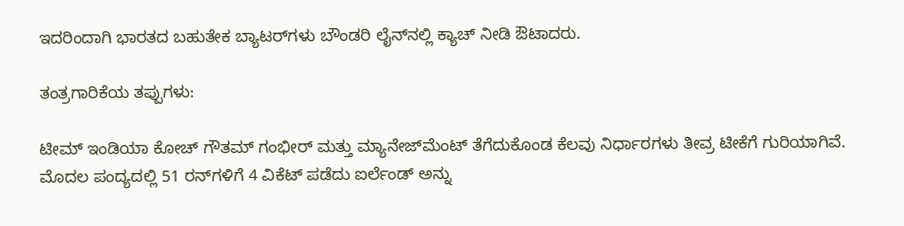ಇದರಿಂದಾಗಿ ಭಾರತದ ಬಹುತೇಕ ಬ್ಯಾಟರ್‌ಗಳು ಬೌಂಡರಿ ಲೈನ್‌ನಲ್ಲಿ ಕ್ಯಾಚ್ ನೀಡಿ ಔಟಾದರು.

ತಂತ್ರಗಾರಿಕೆಯ ತಪ್ಪುಗಳು:

ಟೀಮ್ ಇಂಡಿಯಾ ಕೋಚ್ ಗೌತಮ್ ಗಂಭೀರ್ ಮತ್ತು ಮ್ಯಾನೇಜ್‌ಮೆಂಟ್ ತೆಗೆದುಕೊಂಡ ಕೆಲವು ನಿರ್ಧಾರಗಳು ತೀವ್ರ ಟೀಕೆಗೆ ಗುರಿಯಾಗಿವೆ. ಮೊದಲ ಪಂದ್ಯದಲ್ಲಿ 51 ರನ್‌ಗಳಿಗೆ 4 ವಿಕೆಟ್ ಪಡೆದು ಐರ್ಲೆಂಡ್ ಅನ್ನು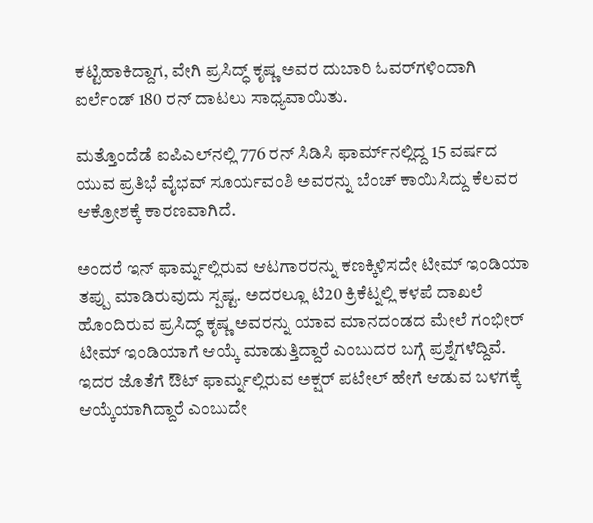ಕಟ್ಟಿಹಾಕಿದ್ದಾಗ, ವೇಗಿ ಪ್ರಸಿದ್ಧ್ ಕೃಷ್ಣ ಅವರ ದುಬಾರಿ ಓವರ್‌ಗಳಿಂದಾಗಿ ಐರ್ಲೆಂಡ್ 180 ರನ್ ದಾಟಲು ಸಾಧ್ಯವಾಯಿತು.

ಮತ್ತೊಂದೆಡೆ ಐಪಿಎಲ್‌ನಲ್ಲಿ 776 ರನ್ ಸಿಡಿಸಿ ಫಾರ್ಮ್‌ನಲ್ಲಿದ್ದ 15 ವರ್ಷದ ಯುವ ಪ್ರತಿಭೆ ವೈಭವ್ ಸೂರ್ಯವಂಶಿ ಅವರನ್ನು ಬೆಂಚ್ ಕಾಯಿಸಿದ್ದು ಕೆಲವರ ಆಕ್ರೋಶಕ್ಕೆ ಕಾರಣವಾಗಿದೆ.

ಅಂದರೆ ಇನ್ ಫಾರ್ಮ್ನಲ್ಲಿರುವ ಆಟಗಾರರನ್ನು ಕಣಕ್ಕಿಳಿಸದೇ ಟೀಮ್ ಇಂಡಿಯಾ ತಪ್ಪು ಮಾಡಿರುವುದು ಸ್ಪಷ್ಟ. ಅದರಲ್ಲೂ ಟಿ20 ಕ್ರಿಕೆಟ್ನಲ್ಲಿ ಕಳಪೆ ದಾಖಲೆ ಹೊಂದಿರುವ ಪ್ರಸಿದ್ಧ್ ಕೃಷ್ಣ ಅವರನ್ನು ಯಾವ ಮಾನದಂಡದ ಮೇಲೆ ಗಂಭೀರ್ ಟೀಮ್ ಇಂಡಿಯಾಗೆ ಆಯ್ಕೆ ಮಾಡುತ್ತಿದ್ದಾರೆ ಎಂಬುದರ ಬಗ್ಗೆ ಪ್ರಶ್ನೆಗಳೆದ್ದಿವೆ. ಇದರ ಜೊತೆಗೆ ಔಟ್ ಫಾರ್ಮ್ನಲ್ಲಿರುವ ಅಕ್ಷರ್ ಪಟೇಲ್ ಹೇಗೆ ಆಡುವ ಬಳಗಕ್ಕೆ ಆಯ್ಕೆಯಾಗಿದ್ದಾರೆ ಎಂಬುದೇ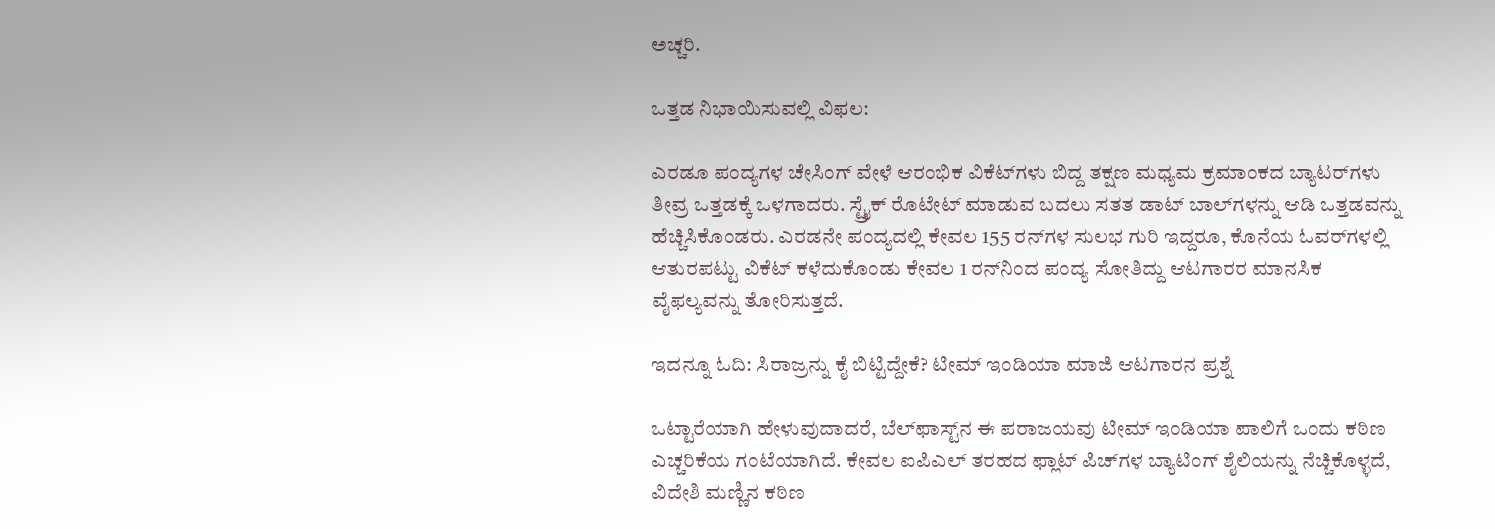ಅಚ್ಚರಿ.

ಒತ್ತಡ ನಿಭಾಯಿಸುವಲ್ಲಿ ವಿಫಲ:

ಎರಡೂ ಪಂದ್ಯಗಳ ಚೇಸಿಂಗ್ ವೇಳೆ ಆರಂಭಿಕ ವಿಕೆಟ್‌ಗಳು ಬಿದ್ದ ತಕ್ಷಣ ಮಧ್ಯಮ ಕ್ರಮಾಂಕದ ಬ್ಯಾಟರ್‌ಗಳು ತೀವ್ರ ಒತ್ತಡಕ್ಕೆ ಒಳಗಾದರು. ಸ್ಟ್ರೈಕ್ ರೊಟೇಟ್ ಮಾಡುವ ಬದಲು ಸತತ ಡಾಟ್ ಬಾಲ್‌ಗಳನ್ನು ಆಡಿ ಒತ್ತಡವನ್ನು ಹೆಚ್ಚಿಸಿಕೊಂಡರು. ಎರಡನೇ ಪಂದ್ಯದಲ್ಲಿ ಕೇವಲ 155 ರನ್‌ಗಳ ಸುಲಭ ಗುರಿ ಇದ್ದರೂ, ಕೊನೆಯ ಓವರ್‌ಗಳಲ್ಲಿ ಆತುರಪಟ್ಟು ವಿಕೆಟ್ ಕಳೆದುಕೊಂಡು ಕೇವಲ 1 ರನ್‌ನಿಂದ ಪಂದ್ಯ ಸೋತಿದ್ದು ಆಟಗಾರರ ಮಾನಸಿಕ ವೈಫಲ್ಯವನ್ನು ತೋರಿಸುತ್ತದೆ.

ಇದನ್ನೂ ಓದಿ: ಸಿರಾಜ್ರನ್ನು ಕೈ ಬಿಟ್ಟಿದ್ದೇಕೆ? ಟೀಮ್ ಇಂಡಿಯಾ ಮಾಜಿ ಆಟಗಾರನ ಪ್ರಶ್ನೆ

ಒಟ್ಟಾರೆಯಾಗಿ ಹೇಳುವುದಾದರೆ, ಬೆಲ್‌ಫಾಸ್ಟ್‌ನ ಈ ಪರಾಜಯವು ಟೀಮ್ ಇಂಡಿಯಾ ಪಾಲಿಗೆ ಒಂದು ಕಠಿಣ ಎಚ್ಚರಿಕೆಯ ಗಂಟೆಯಾಗಿದೆ. ಕೇವಲ ಐಪಿಎಲ್ ತರಹದ ಫ್ಲಾಟ್ ಪಿಚ್‌ಗಳ ಬ್ಯಾಟಿಂಗ್ ಶೈಲಿಯನ್ನು ನೆಚ್ಚಿಕೊಳ್ಳದೆ, ವಿದೇಶಿ ಮಣ್ಣಿನ ಕಠಿಣ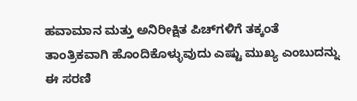ಹವಾಮಾನ ಮತ್ತು ಅನಿರೀಕ್ಷಿತ ಪಿಚ್‌ಗಳಿಗೆ ತಕ್ಕಂತೆ ತಾಂತ್ರಿಕವಾಗಿ ಹೊಂದಿಕೊಳ್ಳುವುದು ಎಷ್ಟು ಮುಖ್ಯ ಎಂಬುದನ್ನು ಈ ಸರಣಿ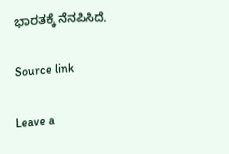ಭಾರತಕ್ಕೆ ನೆನಪಿಸಿದೆ.

Source link

Leave a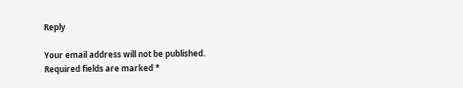Reply

Your email address will not be published. Required fields are marked *